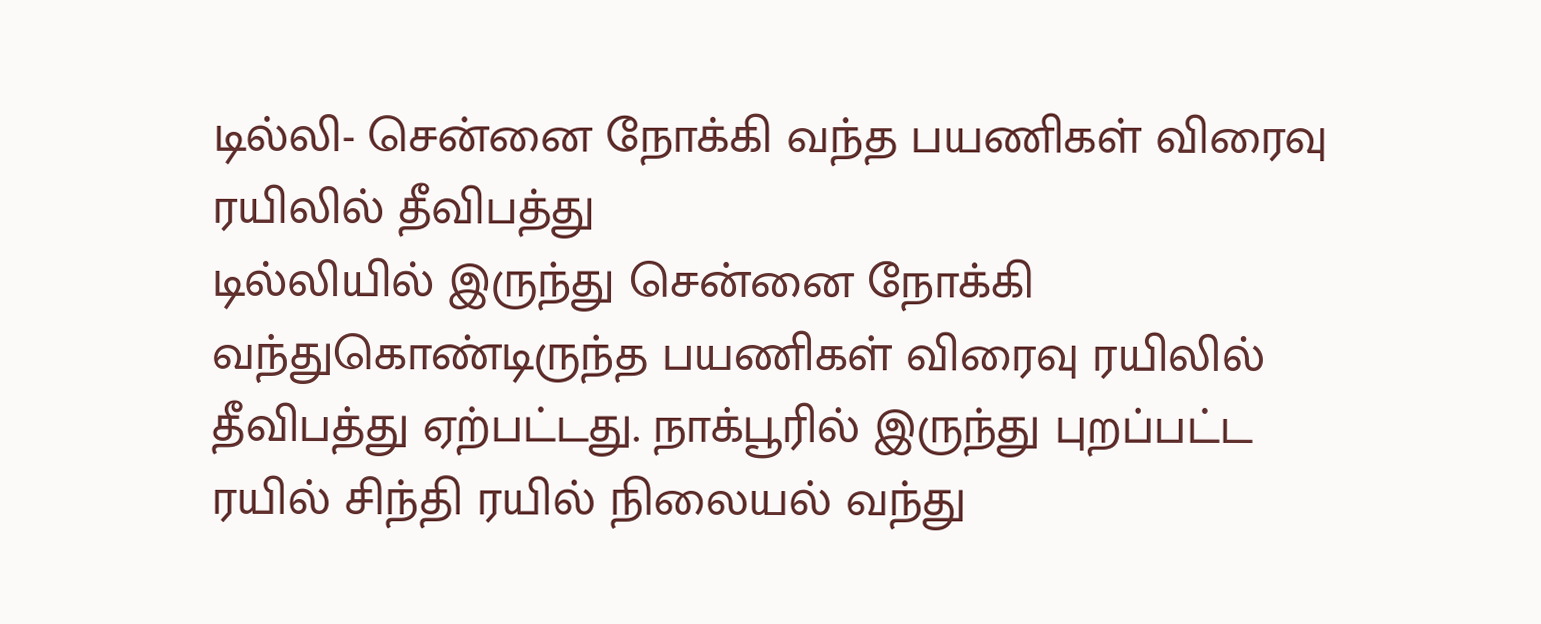டில்லி- சென்னை நோக்கி வந்த பயணிகள் விரைவு ரயிலில் தீவிபத்து
டில்லியில் இருந்து சென்னை நோக்கி வந்துகொண்டிருந்த பயணிகள் விரைவு ரயிலில் தீவிபத்து ஏற்பட்டது. நாக்பூரில் இருந்து புறப்பட்ட ரயில் சிந்தி ரயில் நிலையல் வந்து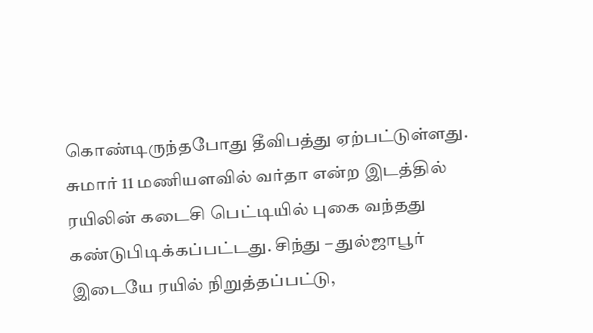கொண்டிருந்தபோது தீவிபத்து ஏற்பட்டுள்ளது. சுமார் 11 மணியளவில் வர்தா என்ற இடத்தில் ரயிலின் கடைசி பெட்டியில் புகை வந்தது கண்டுபிடிக்கப்பட்டது. சிந்து – துல்ஜாபூர் இடையே ரயில் நிறுத்தப்பட்டு,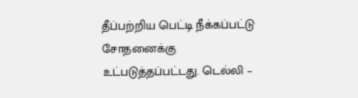தீப்பற்றிய பெட்டி நீக்கப்பட்டு சோதனைக்கு உட்படுத்தப்பட்டது. டெல்லி –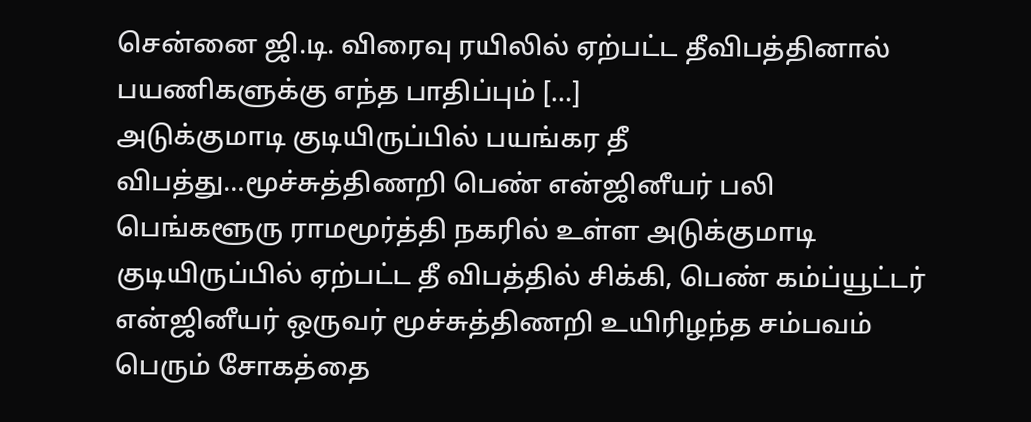சென்னை ஜி.டி. விரைவு ரயிலில் ஏற்பட்ட தீவிபத்தினால் பயணிகளுக்கு எந்த பாதிப்பும் […]
அடுக்குமாடி குடியிருப்பில் பயங்கர தீ விபத்து…மூச்சுத்திணறி பெண் என்ஜினீயர் பலி
பெங்களூரு ராமமூர்த்தி நகரில் உள்ள அடுக்குமாடி குடியிருப்பில் ஏற்பட்ட தீ விபத்தில் சிக்கி, பெண் கம்ப்யூட்டர் என்ஜினீயர் ஒருவர் மூச்சுத்திணறி உயிரிழந்த சம்பவம் பெரும் சோகத்தை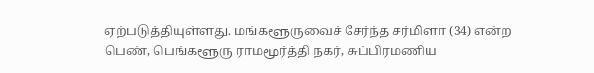ஏற்படுத்தியுள்ளது. மங்களூருவைச் சேர்ந்த சர்மிளா (34) என்ற பெண், பெங்களூரு ராமமூர்த்தி நகர், சுப்பிரமணிய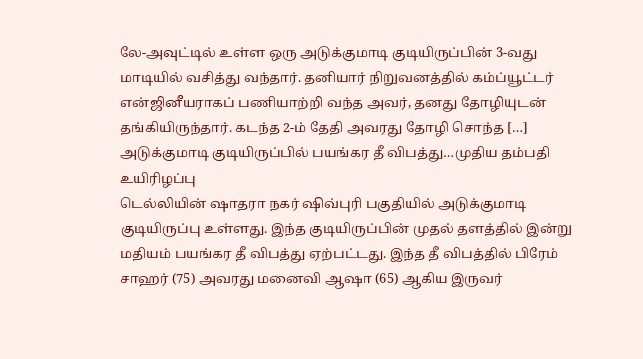லே-அவுட்டில் உள்ள ஒரு அடுக்குமாடி குடியிருப்பின் 3-வது மாடியில் வசித்து வந்தார். தனியார் நிறுவனத்தில் கம்ப்யூட்டர் என்ஜினீயராகப் பணியாற்றி வந்த அவர், தனது தோழியுடன் தங்கியிருந்தார். கடந்த 2-ம் தேதி அவரது தோழி சொந்த […]
அடுக்குமாடி குடியிருப்பில் பயங்கர தீ விபத்து…முதிய தம்பதி உயிரிழப்பு
டெல்லியின் ஷாதரா நகர் ஷிவ்புரி பகுதியில் அடுக்குமாடி குடியிருப்பு உள்ளது. இந்த குடியிருப்பின் முதல் தளத்தில் இன்று மதியம் பயங்கர தீ விபத்து ஏற்பட்டது. இந்த தீ விபத்தில் பிரேம் சாஹர் (75) அவரது மனைவி ஆஷா (65) ஆகிய இருவர்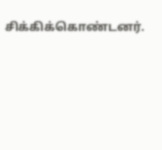சிக்கிக்கொண்டனர்.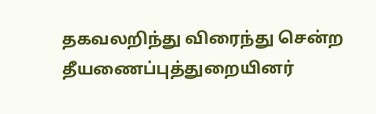தகவலறிந்து விரைந்து சென்ற தீயணைப்புத்துறையினர்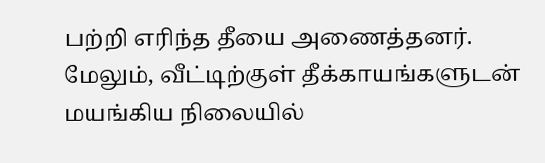பற்றி எரிந்த தீயை அணைத்தனர். மேலும், வீட்டிற்குள் தீக்காயங்களுடன் மயங்கிய நிலையில்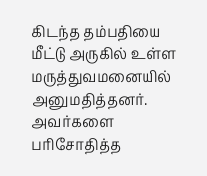கிடந்த தம்பதியை மீட்டு அருகில் உள்ள மருத்துவமனையில் அனுமதித்தனர். அவர்களை பரிசோதித்த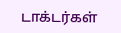டாக்டர்கள்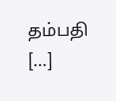தம்பதி […]